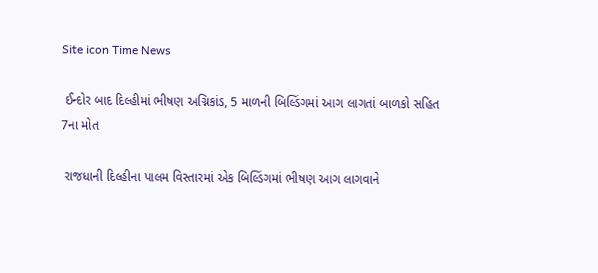Site icon Time News

 ઈન્દોર બાદ દિલ્હીમાં ભીષણ અગ્નિકાંડ, 5 માળની બિલ્ડિંગમાં આગ લાગતાં બાળકો સહિત 7ના મોત

 રાજધાની દિલ્હીના પાલમ વિસ્તારમાં એક બિલ્ડિંગમાં ભીષણ આગ લાગવાને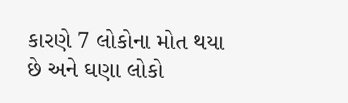કારણે 7 લોકોના મોત થયા છે અને ઘણા લોકો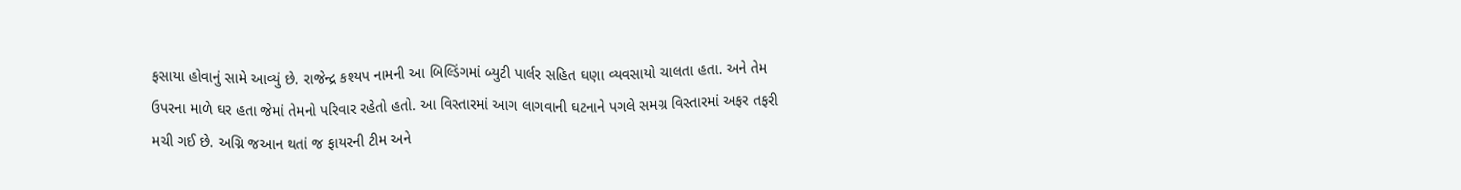ફસાયા હોવાનું સામે આવ્યું છે. રાજેન્દ્ર કશ્યપ નામની આ બિલ્ડિંગમાં બ્યુટી પાર્લર સહિત ઘણા વ્યવસાયો ચાલતા હતા. અને તેમ ઉપરના માળે ઘર હતા જેમાં તેમનો પરિવાર રહેતો હતો. આ વિસ્તારમાં આગ લાગવાની ઘટનાને પગલે સમગ્ર વિસ્તારમાં અફર તફરી મચી ગઈ છે. અગ્નિ જઆન થતાં જ ફાયરની ટીમ અને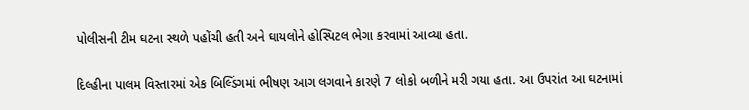પોલીસની ટીમ ઘટના સ્થળે પહોંચી હતી અને ઘાયલોને હોસ્પિટલ ભેગા કરવામાં આવ્યા હતા.

દિલ્હીના પાલમ વિસ્તારમાં એક બિલ્ડિંગમાં ભીષણ આગ લગવાને કારણે 7 લોકો બળીને મરી ગયા હતા. આ ઉપરાંત આ ઘટનામાં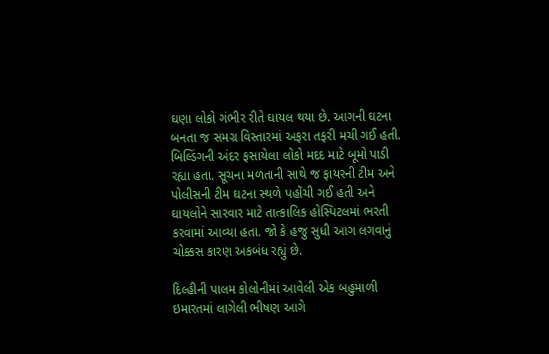ઘણા લોકો ગંભીર રીતે ઘાયલ થયા છે. આગની ઘટના બનતા જ સમગ્ર વિસ્તારમાં અફરા તફરી મચી ગઈ હતી. બિલ્ડિંગની અંદર ફસાયેલા લોકો મદદ માટે બૂમો પાડી રહ્યા હતા. સૂચના મળતાની સાથે જ ફાયરની ટીમ અને પોલીસની ટીમ ઘટના સ્થળે પહોંચી ગઈ હતી અને ઘાયલોને સારવાર માટે તાત્કાલિક હોસ્પિટલમાં ભરતી કરવામાં આવ્યા હતા. જો કે હજુ સુધી આગ લગવાનું ચોક્કસ કારણ અકબંધ રહ્યું છે.

દિલ્હીની પાલમ કોલોનીમાં આવેલી એક બહુમાળી ઇમારતમાં લાગેલી ભીષણ આગે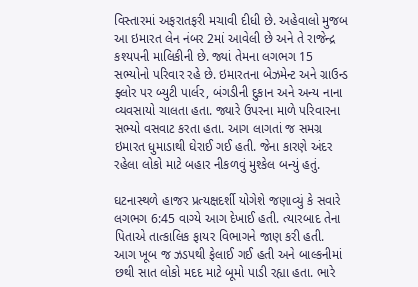વિસ્તારમાં અફરાતફરી મચાવી દીધી છે. અહેવાલો મુજબ આ ઇમારત લેન નંબર 2માં આવેલી છે અને તે રાજેન્દ્ર કશ્યપની માલિકીની છે. જ્યાં તેમના લગભગ 15 સભ્યોનો પરિવાર રહે છે. ઇમારતના બેઝમેન્ટ અને ગ્રાઉન્ડ ફ્લોર પર બ્યુટી પાર્લર, બંગડીની દુકાન અને અન્ય નાના વ્યવસાયો ચાલતા હતા. જ્યારે ઉપરના માળે પરિવારના સભ્યો વસવાટ કરતા હતા. આગ લાગતાં જ સમગ્ર ઇમારત ધુમાડાથી ઘેરાઈ ગઈ હતી. જેના કારણે અંદર રહેલા લોકો માટે બહાર નીકળવું મુશ્કેલ બન્યું હતું.

ઘટનાસ્થળે હાજર પ્રત્યક્ષદર્શી યોગેશે જણાવ્યું કે સવારે લગભગ 6:45 વાગ્યે આગ દેખાઈ હતી. ત્યારબાદ તેના પિતાએ તાત્કાલિક ફાયર વિભાગને જાણ કરી હતી. આગ ખૂબ જ ઝડપથી ફેલાઈ ગઈ હતી અને બાલ્કનીમાં છથી સાત લોકો મદદ માટે બૂમો પાડી રહ્યા હતા. ભારે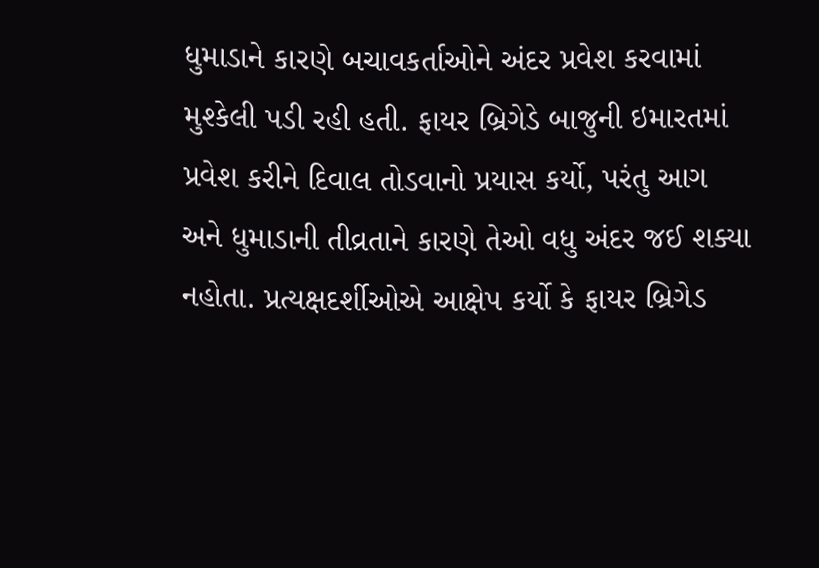ધુમાડાને કારણે બચાવકર્તાઓને અંદર પ્રવેશ કરવામાં મુશ્કેલી પડી રહી હતી. ફાયર બ્રિગેડે બાજુની ઇમારતમાં પ્રવેશ કરીને દિવાલ તોડવાનો પ્રયાસ કર્યો, પરંતુ આગ અને ધુમાડાની તીવ્રતાને કારણે તેઓ વધુ અંદર જઈ શક્યા નહોતા. પ્રત્યક્ષદર્શીઓએ આક્ષેપ કર્યો કે ફાયર બ્રિગેડ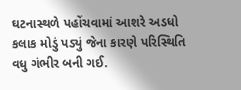ઘટનાસ્થળે પહોંચવામાં આશરે અડધો કલાક મોડું પડ્યું જેના કારણે પરિસ્થિતિ વધુ ગંભીર બની ગઈ.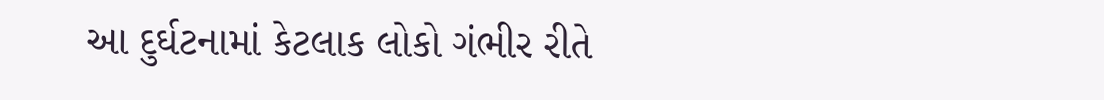આ દુર્ઘટનામાં કેટલાક લોકો ગંભીર રીતે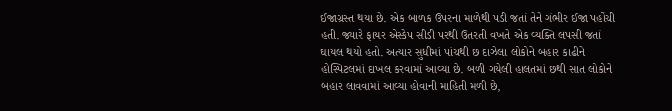ઈજાગ્રસ્ત થયા છે. એક બાળક ઉપરના માળેથી પડી જતાં તેને ગંભીર ઈજા પહોંચી હતી. જ્યારે ફાયર એસ્કેપ સીડી પરથી ઉતરતી વખતે એક વ્યક્તિ લપસી જતાં ઘાયલ થયો હતો. અત્યાર સુધીમાં પાંચથી છ દાઝેલા લોકોને બહાર કાઢીને હોસ્પિટલમાં દાખલ કરવામાં આવ્યા છે. બળી ગયેલી હાલતમાં છથી સાત લોકોને બહાર લાવવામાં આવ્યા હોવાની માહિતી મળી છે,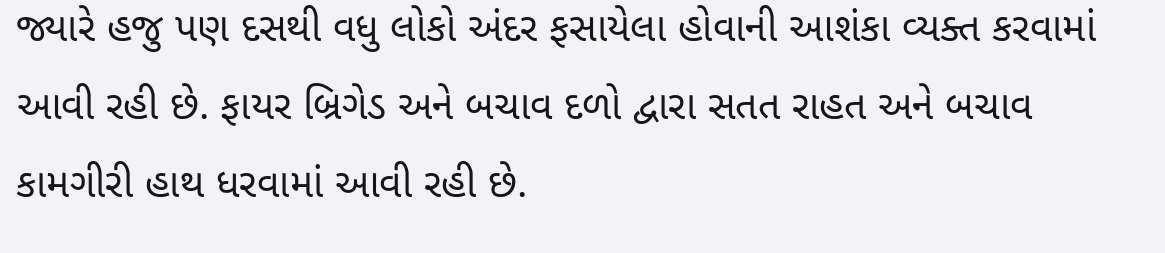જ્યારે હજુ પણ દસથી વધુ લોકો અંદર ફસાયેલા હોવાની આશંકા વ્યક્ત કરવામાં આવી રહી છે. ફાયર બ્રિગેડ અને બચાવ દળો દ્વારા સતત રાહત અને બચાવ કામગીરી હાથ ધરવામાં આવી રહી છે.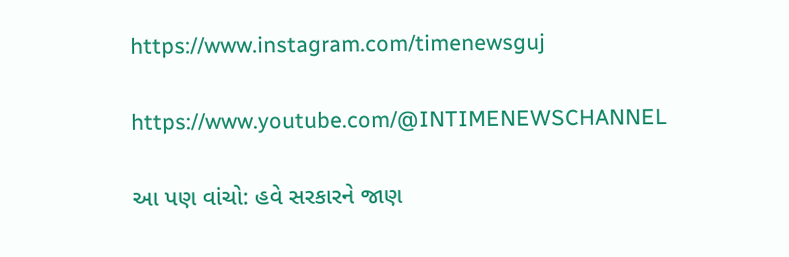https://www.instagram.com/timenewsguj

https://www.youtube.com/@INTIMENEWSCHANNEL

આ પણ વાંચો: હવે સરકારને જાણ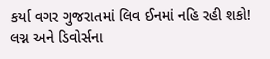કર્યા વગર ગુજરાતમાં લિવ ઈનમાં નહિ રહી શકો! લગ્ન અને ડિવોર્સના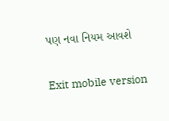પણ નવા નિયમ આવશે

Exit mobile version